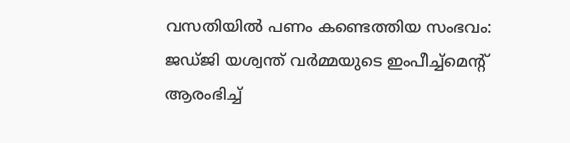വസതിയില്‍ പണം കണ്ടെത്തിയ സംഭവം: ജഡ്ജി യശ്വന്ത് വര്‍മ്മയുടെ ഇംപീച്ച്‌മെന്റ് ആരംഭിച്ച്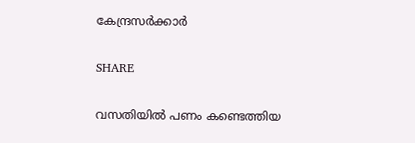കേന്ദ്രസർക്കാർ

SHARE

വസതിയില്‍ പണം കണ്ടെത്തിയ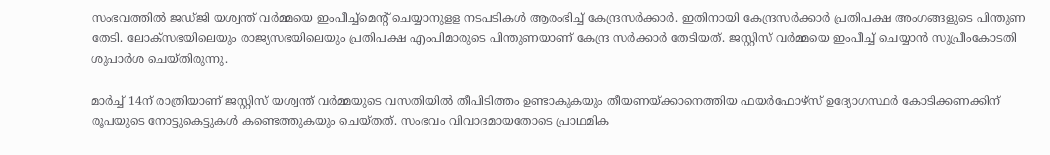സംഭവത്തിൽ ജഡ്ജി യശ്വന്ത് വര്‍മ്മയെ ഇംപീച്ച്‌മെന്റ് ചെയ്യാനുളള നടപടികള്‍ ആരംഭിച്ച് കേന്ദ്രസര്‍ക്കാര്‍. ഇതിനായി കേന്ദ്രസര്‍ക്കാര്‍ പ്രതിപക്ഷ അംഗങ്ങളുടെ പിന്തുണ തേടി. ലോക്‌സഭയിലെയും രാജ്യസഭയിലെയും പ്രതിപക്ഷ എംപിമാരുടെ പിന്തുണയാണ് കേന്ദ്ര സർക്കാർ തേടിയത്. ജസ്റ്റിസ് വര്‍മ്മയെ ഇംപീച്ച് ചെയ്യാന്‍ സുപ്രീംകോടതി ശുപാര്‍ശ ചെയ്തിരുന്നു.

മാര്‍ച്ച് 14ന് രാത്രിയാണ് ജസ്റ്റിസ് യശ്വന്ത് വര്‍മ്മയുടെ വസതിയില്‍ തീപിടിത്തം ഉണ്ടാകുകയും തീയണയ്ക്കാനെത്തിയ ഫയര്‍ഫോഴ്‌സ് ഉദ്യോഗസ്ഥര്‍ കോടിക്കണക്കിന് രൂപയുടെ നോട്ടുകെട്ടുകള്‍ കണ്ടെത്തുകയും ചെയ്തത്. സംഭവം വിവാദമായതോടെ പ്രാഥമിക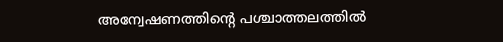അന്വേഷണത്തിന്റെ പശ്ചാത്തലത്തില്‍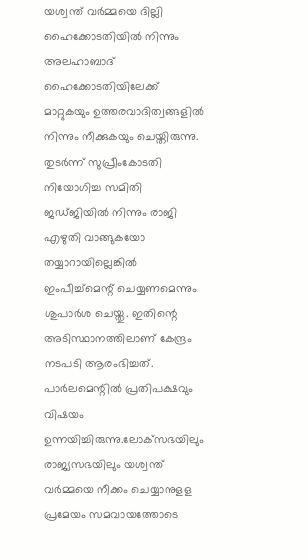യശ്വന്ത് വര്‍മ്മയെ ദില്ലി ഹൈക്കോടതിയില്‍ നിന്നും അലഹാബാദ് ഹൈക്കോടതിയിലേക്ക് മാറ്റുകയും ഉത്തരവാദിത്വങ്ങളില്‍ നിന്നും നീക്കുകയും ചെയ്തിരുന്നു. തുടര്‍ന്ന് സുപ്രീംകോടതി നിയോഗിച്ച സമിതി ജഡ്ജിയില്‍ നിന്നും രാജി എഴുതി വാങ്ങുകയോ തയ്യാറായില്ലെങ്കില്‍ ഇംപീച്ച്‌മെന്റ് ചെയ്യണമെന്നും ശുപാര്‍ശ ചെയ്തു. ഇതിന്റെ അടിസ്ഥാനത്തിലാണ് കേന്ദ്രം നടപടി ആരംഭിച്ചത്. പാര്‍ലമെന്റില്‍ പ്രതിപക്ഷവും വിഷയം ഉന്നയിച്ചിരുന്നു.ലോക്‌സഭയിലും രാജ്യസഭയിലും യശ്വന്ത് വര്‍മ്മയെ നീക്കം ചെയ്യാനുളള പ്രമേയം സമവായത്തോടെ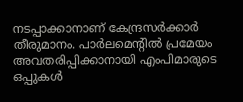നടപ്പാക്കാനാണ് കേന്ദ്രസര്‍ക്കാര്‍ തീരുമാനം. പാര്‍ലമെന്റില്‍ പ്രമേയം അവതരിപ്പിക്കാനായി എംപിമാരുടെ ഒപ്പുകള്‍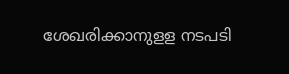ശേഖരിക്കാനുളള നടപടി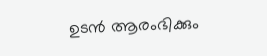ഉടന്‍ ആരംഭിക്കും